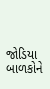જોડિયા બાળકોને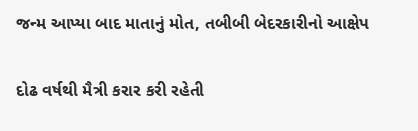જન્મ આપ્યા બાદ માતાનું મોત, તબીબી બેદરકારીનો આક્ષેપ

દોઢ વર્ષથી મૈત્રી કરાર કરી રહેતી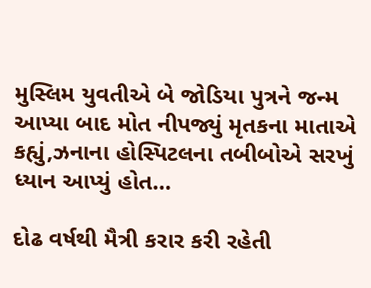મુસ્લિમ યુવતીએ બે જોડિયા પુત્રને જન્મ આપ્યા બાદ મોત નીપજ્યું મૃતકના માતાએ કહ્યું,ઝનાના હોસ્પિટલના તબીબોએ સરખું ધ્યાન આપ્યું હોત…

દોઢ વર્ષથી મૈત્રી કરાર કરી રહેતી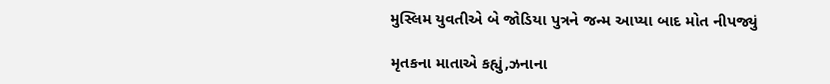મુસ્લિમ યુવતીએ બે જોડિયા પુત્રને જન્મ આપ્યા બાદ મોત નીપજ્યું

મૃતકના માતાએ કહ્યું,ઝનાના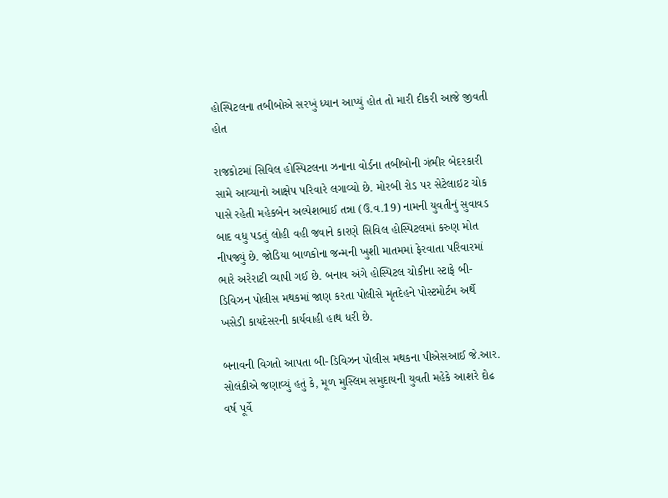હોસ્પિટલના તબીબોએ સરખું ધ્યાન આપ્યું હોત તો મારી દીકરી આજે જીવતી હોત

રાજકોટમાં સિવિલ હોસ્પિટલના ઝનાના વોર્ડના તબીબોની ગંભીર બેદરકારી સામે આવ્યાનો આક્ષેપ પરિવારે લગાવ્યો છે. મોરબી રોડ પર સેટેલાઇટ ચોક પાસે રહેતી મહેકબેન અલ્પેશભાઈ તન્ના (ઉ.વ.19) નામની યુવતીનું સુવાવડ બાદ વધુ પડતું લોહી વહી જવાને કારણે સિવિલ હોસ્પિટલમાં કરુણ મોત નીપજ્યું છે. જોડિયા બાળકોના જન્મની ખુશી માતમમાં ફેરવાતા પરિવારમાં ભારે અરેરાટી વ્યાપી ગઈ છે. બનાવ અંગે હોસ્પિટલ ચોકીના સ્ટાફે બી-ડિવિઝન પોલીસ મથકમાં જાણ કરતા પોલીસે મૃતદેહને પોસ્ટમોર્ટમ અર્થે ખસેડી કાયદેસરની કાર્યવાહી હાથ ધરી છે.

બનાવની વિગતો આપતા બી-ડિવિઝન પોલીસ મથકના પીએસઆઈ જે.આર. સોલંકીએ જણાવ્યું હતું કે, મૂળ મુસ્લિમ સમુદાયની યુવતી મહેકે આશરે દોઢ વર્ષ પૂર્વે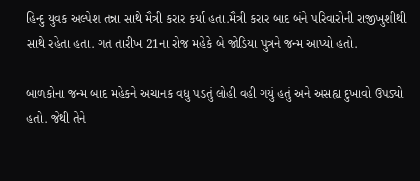હિન્દુ યુવક અલ્પેશ તન્ના સાથે મૈત્રી કરાર કર્યા હતા.મૈત્રી કરાર બાદ બંને પરિવારોની રાજીખુશીથી સાથે રહેતા હતા. ગત તારીખ 21ના રોજ મહેકે બે જોડિયા પુત્રને જન્મ આપ્યો હતો.

બાળકોના જન્મ બાદ મહેકને અચાનક વધુ પડતું લોહી વહી ગયું હતું અને અસહ્ય દુખાવો ઉપડ્યો હતો. જેથી તેને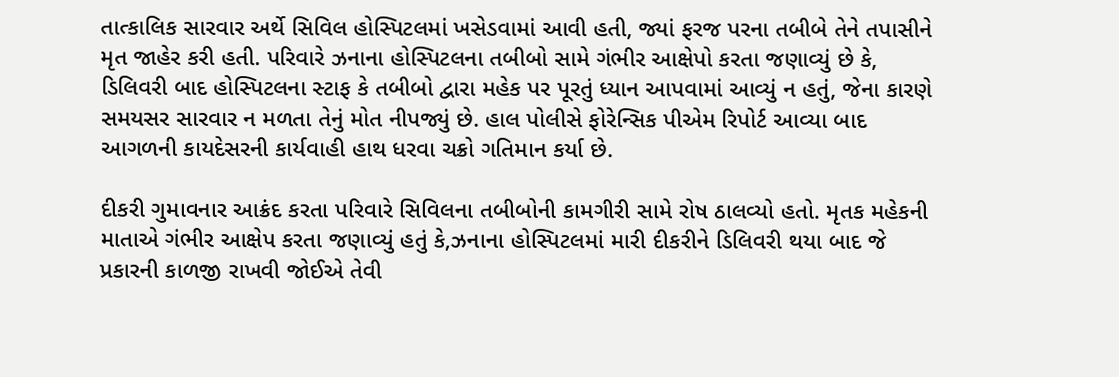તાત્કાલિક સારવાર અર્થે સિવિલ હોસ્પિટલમાં ખસેડવામાં આવી હતી, જ્યાં ફરજ પરના તબીબે તેને તપાસીને મૃત જાહેર કરી હતી. પરિવારે ઝનાના હોસ્પિટલના તબીબો સામે ગંભીર આક્ષેપો કરતા જણાવ્યું છે કે, ડિલિવરી બાદ હોસ્પિટલના સ્ટાફ કે તબીબો દ્વારા મહેક પર પૂરતું ધ્યાન આપવામાં આવ્યું ન હતું, જેના કારણે સમયસર સારવાર ન મળતા તેનું મોત નીપજ્યું છે. હાલ પોલીસે ફોરેન્સિક પીએમ રિપોર્ટ આવ્યા બાદ આગળની કાયદેસરની કાર્યવાહી હાથ ધરવા ચક્રો ગતિમાન કર્યા છે.

દીકરી ગુમાવનાર આક્રંદ કરતા પરિવારે સિવિલના તબીબોની કામગીરી સામે રોષ ઠાલવ્યો હતો. મૃતક મહેકની માતાએ ગંભીર આક્ષેપ કરતા જણાવ્યું હતું કે,ઝનાના હોસ્પિટલમાં મારી દીકરીને ડિલિવરી થયા બાદ જે પ્રકારની કાળજી રાખવી જોઈએ તેવી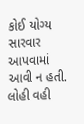કોઈ યોગ્ય સારવાર આપવામાં આવી ન હતી. લોહી વહી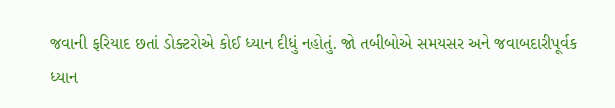જવાની ફરિયાદ છતાં ડોક્ટરોએ કોઈ ધ્યાન દીધું નહોતું. જો તબીબોએ સમયસર અને જવાબદારીપૂર્વક ધ્યાન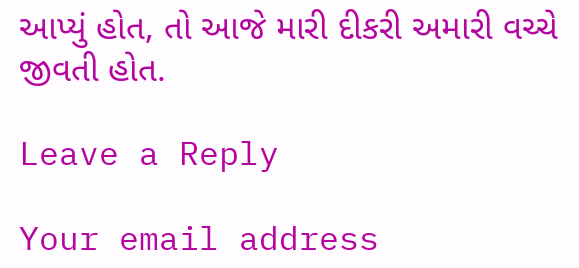આપ્યું હોત, તો આજે મારી દીકરી અમારી વચ્ચે જીવતી હોત.

Leave a Reply

Your email address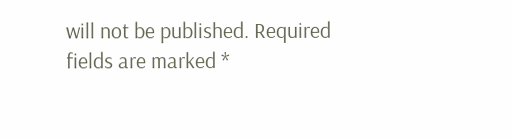will not be published. Required fields are marked *